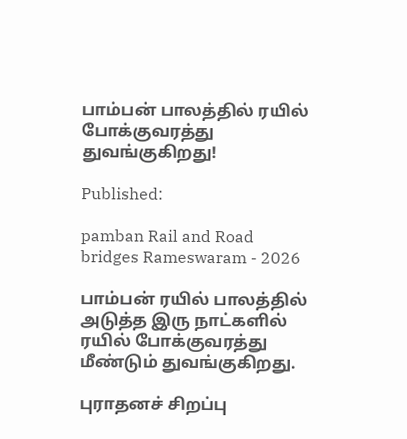பாம்பன் பாலத்தில் ரயில் போக்குவரத்து துவங்குகிறது!

Published:

pamban Rail and Road bridges Rameswaram - 2026

பாம்பன் ரயில் பாலத்தில் அடுத்த இரு நாட்களில் ரயில் போக்குவரத்து மீண்டும் துவங்குகிறது.

புராதனச் சிறப்பு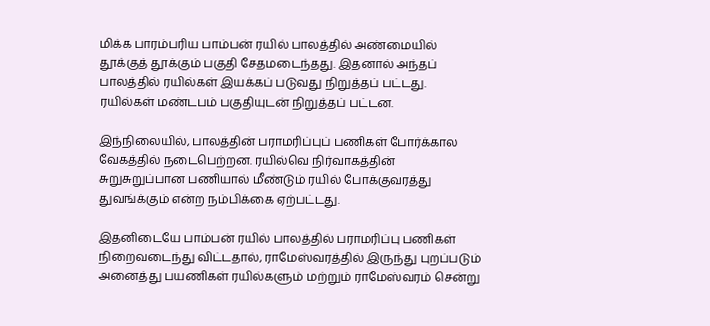மிக்க பாரம்பரிய பாம்பன் ரயில் பாலத்தில் அண்மையில் தூக்குத் தூக்கும் பகுதி சேதமடைந்தது. இதனால் அந்தப் பாலத்தில் ரயில்கள் இயக்கப் படுவது நிறுத்தப் பட்டது. ரயில்கள் மண்டபம் பகுதியுடன் நிறுத்தப் பட்டன.

இந்நிலையில், பாலத்தின் பராமரிப்புப் பணிகள் போர்க்கால வேகத்தில் நடைபெற்றன. ரயில்வெ நிர்வாகத்தின் சுறுசுறுப்பான பணியால் மீண்டும் ரயில் போக்குவரத்து துவங்க்கும் என்ற நம்பிக்கை ஏற்பட்டது.

இதனிடையே பாம்பன் ரயில் பாலத்தில் பராமரிப்பு பணிகள் நிறைவடைந்து விட்டதால், ராமேஸ்வரத்தில் இருந்து புறப்படும் அனைத்து பயணிகள் ரயில்களும் மற்றும் ராமேஸ்வரம் சென்று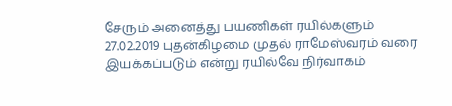சேரும் அனைத்து பயணிகள் ரயில்களும் 27.02.2019 புதன்கிழமை முதல் ராமேஸ்வரம் வரை இயக்கப்படும் என்று ரயில்வே நிர்வாகம்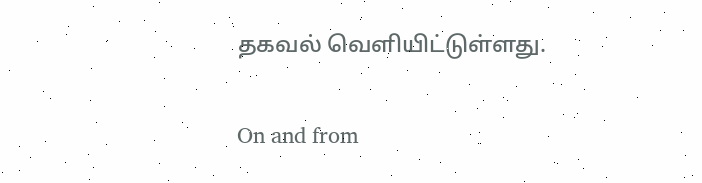தகவல் வெளியிட்டுள்ளது.

On and from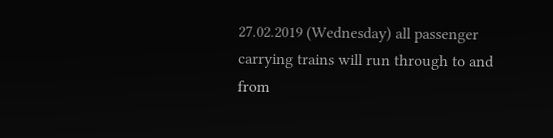27.02.2019 (Wednesday) all passenger carrying trains will run through to and from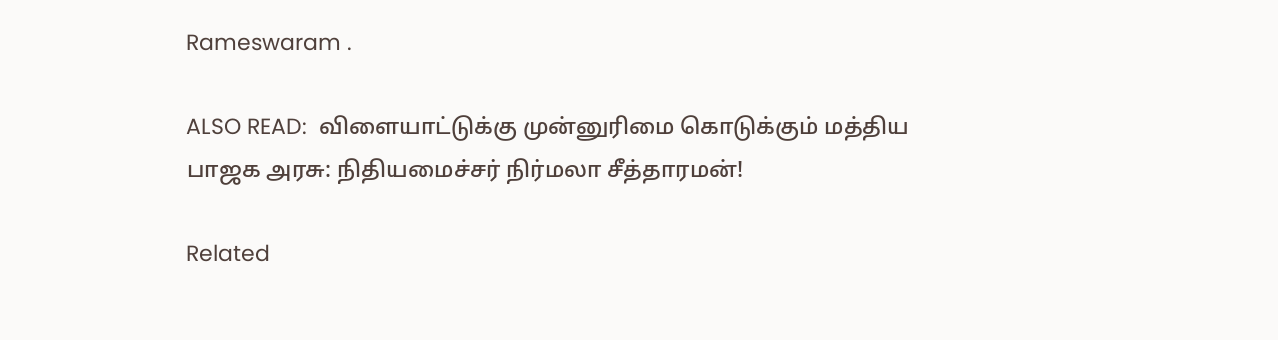Rameswaram .

ALSO READ:  விளையாட்டுக்கு முன்னுரிமை கொடுக்கும் மத்திய பாஜக அரசு: நிதியமைச்சர் நிர்மலா சீத்தாரமன்!

Related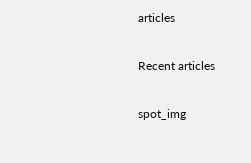articles

Recent articles

spot_img